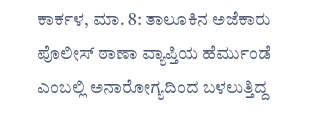ಕಾರ್ಕಳ, ಮಾ. 8: ತಾಲೂಕಿನ ಅಜೆಕಾರು ಪೊಲೀಸ್ ಠಾಣಾ ವ್ಯಾಪ್ತಿಯ ಹೆರ್ಮುಂಡೆ ಎಂಬಲ್ಲಿ ಅನಾರೋಗ್ಯದಿಂದ ಬಳಲುತ್ತಿದ್ದ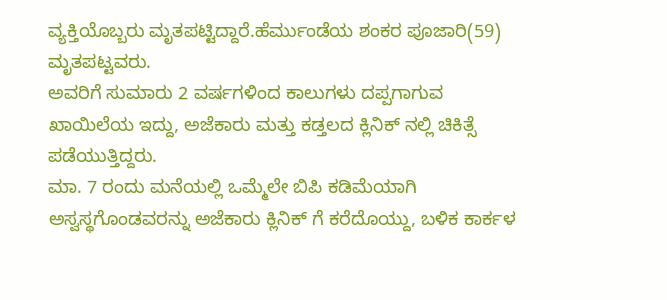ವ್ಯಕ್ತಿಯೊಬ್ಬರು ಮೃತಪಟ್ಟಿದ್ದಾರೆ.ಹೆರ್ಮುಂಡೆಯ ಶಂಕರ ಪೂಜಾರಿ(59) ಮೃತಪಟ್ಟವರು.
ಅವರಿಗೆ ಸುಮಾರು 2 ವರ್ಷಗಳಿಂದ ಕಾಲುಗಳು ದಪ್ಪಗಾಗುವ ಖಾಯಿಲೆಯ ಇದ್ದು, ಅಜೆಕಾರು ಮತ್ತು ಕಡ್ತಲದ ಕ್ಲಿನಿಕ್ ನಲ್ಲಿ ಚಿಕಿತ್ಸೆ ಪಡೆಯುತ್ತಿದ್ದರು.
ಮಾ. 7 ರಂದು ಮನೆಯಲ್ಲಿ ಒಮ್ಮೆಲೇ ಬಿಪಿ ಕಡಿಮೆಯಾಗಿ ಅಸ್ವಸ್ಥಗೊಂಡವರನ್ನು ಅಜೆಕಾರು ಕ್ಲಿನಿಕ್ ಗೆ ಕರೆದೊಯ್ದು, ಬಳಿಕ ಕಾರ್ಕಳ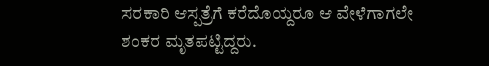ಸರಕಾರಿ ಆಸ್ಪತ್ರೆಗೆ ಕರೆದೊಯ್ದರೂ ಆ ವೇಳೆಗಾಗಲೇ ಶಂಕರ ಮೃತಪಟ್ಟಿದ್ದರು.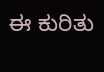ಈ ಕುರಿತು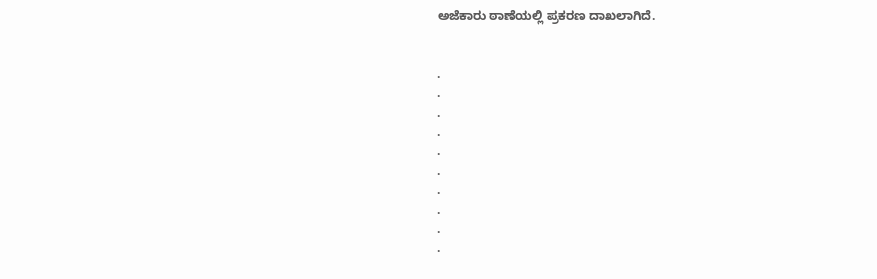ಅಜೆಕಾರು ಠಾಣೆಯಲ್ಲಿ ಪ್ರಕರಣ ದಾಖಲಾಗಿದೆ.


.
.
.
.
.
.
.
.
.
.